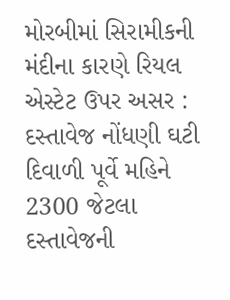મોરબીમાં સિરામીકની મંદીના કારણે રિયલ એસ્ટેટ ઉપર અસર : દસ્તાવેજ નોંધણી ઘટી
દિવાળી પૂર્વે મહિને 2300 જેટલા દસ્તાવેજની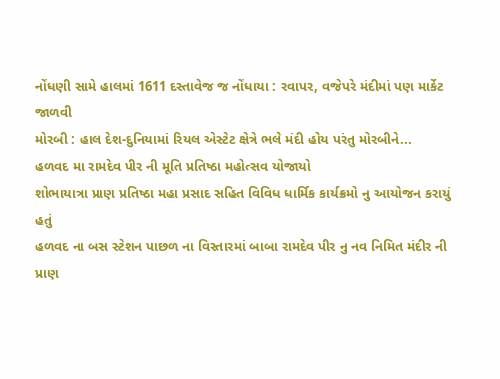નોંધણી સામે હાલમાં 1611 દસ્તાવેજ જ નોંધાયા : રવાપર, વજેપરે મંદીમાં પણ માર્કેટ જાળવી
મોરબી : હાલ દેશ-દુનિયામાં રિયલ એસ્ટેટ ક્ષેત્રે ભલે મંદી હોય પરંતુ મોરબીને...
હળવદ મા રામદેવ પીર ની મૂતિ પ્રતિષ્ઠા મહોત્સવ યોજાયો
શોભાયાત્રા પ્રાણ પ્રતિષ્ઠા મહા પ્રસાદ સહિત વિવિધ ધાર્મિક કાર્યક્રમો નુ આયોજન કરાયું હતું
હળવદ ના બસ સ્ટેશન પાછળ ના વિસ્તારમાં બાબા રામદેવ પીર નુ નવ નિમિત મંદીર ની પ્રાણ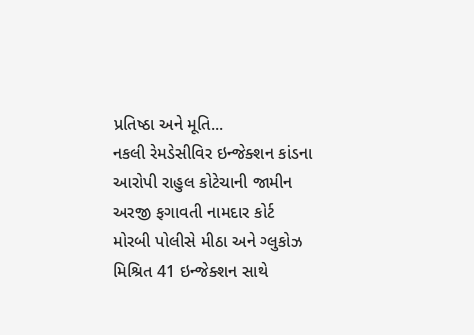પ્રતિષ્ઠા અને મૂતિ...
નકલી રેમડેસીવિર ઇન્જેક્શન કાંડના આરોપી રાહુલ કોટેચાની જામીન અરજી ફગાવતી નામદાર કોર્ટ
મોરબી પોલીસે મીઠા અને ગ્લુકોઝ મિશ્રિત 41 ઇન્જેક્શન સાથે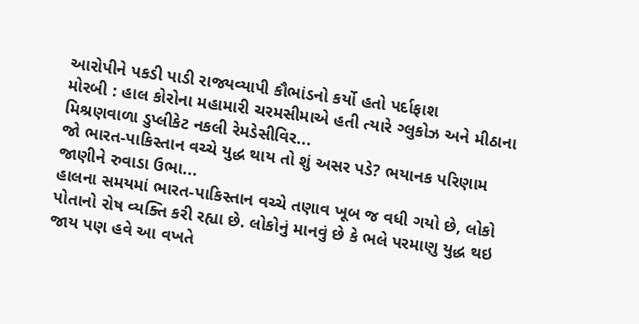આરોપીને પકડી પાડી રાજ્યવ્યાપી કૌભાંડનો કર્યો હતો પર્દાફાશ
મોરબી : હાલ કોરોના મહામારી ચરમસીમાએ હતી ત્યારે ગ્લુકોઝ અને મીઠાના મિશ્રણવાળા ડુપ્લીકેટ નકલી રેમડેસીવિર...
જો ભારત-પાકિસ્તાન વચ્ચે યુદ્ધ થાય તો શું અસર પડે? ભયાનક પરિણામ જાણીને રુવાડા ઉભા...
હાલના સમયમાં ભારત-પાકિસ્તાન વચ્ચે તણાવ ખૂબ જ વધી ગયો છે, લોકો પોતાનો રોષ વ્યક્તિ કરી રહ્યા છે. લોકોનું માનવું છે કે ભલે પરમાણુ યુદ્ધ થઇ જાય પણ હવે આ વખતે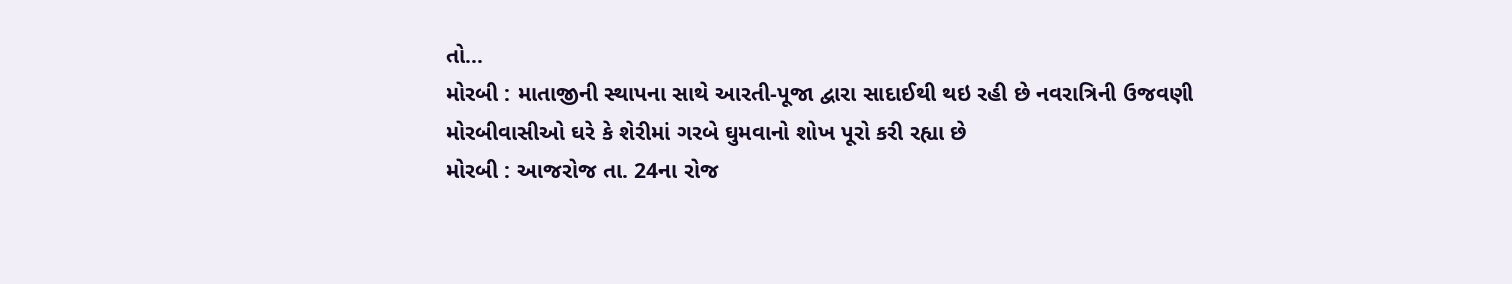તો...
મોરબી : માતાજીની સ્થાપના સાથે આરતી-પૂજા દ્વારા સાદાઈથી થઇ રહી છે નવરાત્રિની ઉજવણી
મોરબીવાસીઓ ઘરે કે શેરીમાં ગરબે ઘુમવાનો શોખ પૂરો કરી રહ્યા છે
મોરબી : આજરોજ તા. 24ના રોજ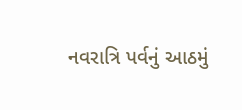નવરાત્રિ પર્વનું આઠમું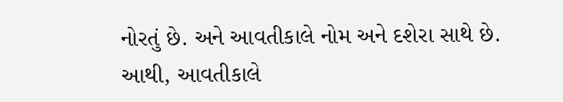નોરતું છે. અને આવતીકાલે નોમ અને દશેરા સાથે છે. આથી, આવતીકાલે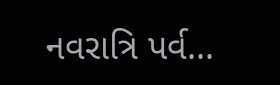નવરાત્રિ પર્વ...